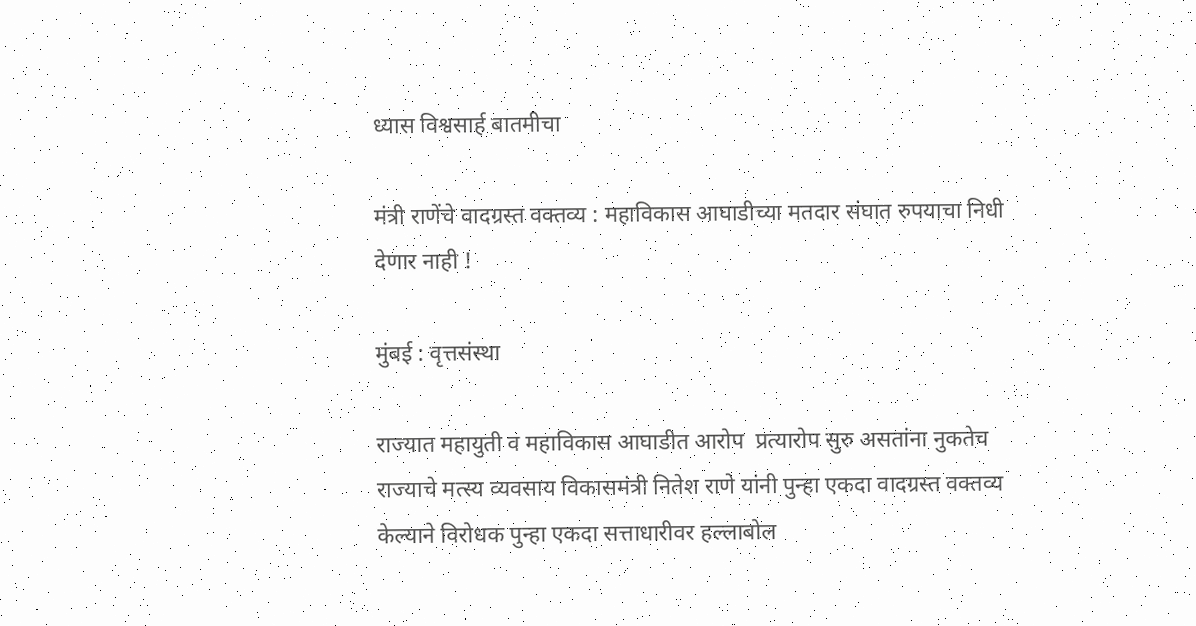ध्यास विश्वसार्ह बातमीचा

मंत्री राणेंचे वादग्रस्त वक्तव्य : महाविकास आघाडीच्या मतदार संघात रुपयाचा निधी देणार नाही !

मुंबई : वृत्तसंस्था

राज्यात महायुती व महाविकास आघाडीत आरोप  प्रत्यारोप सुरु असतांना नुकतेच राज्याचे मत्स्य व्यवसाय विकासमंत्री नितेश राणे यांनी पुन्हा एकदा वादग्रस्त वक्तव्य केल्याने विरोधक पुन्हा एकदा सत्ताधारीवर हल्लाबोल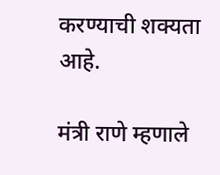करण्याची शक्यता आहे.

मंत्री राणे म्हणाले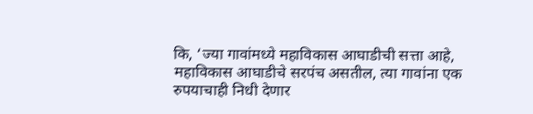कि, ‘ज्या गावांमध्ये महाविकास आघाडीची सत्ता आहे, महाविकास आघाडीचे सरपंच असतील, त्या गावांना एक रुपयाचाही निधी देणार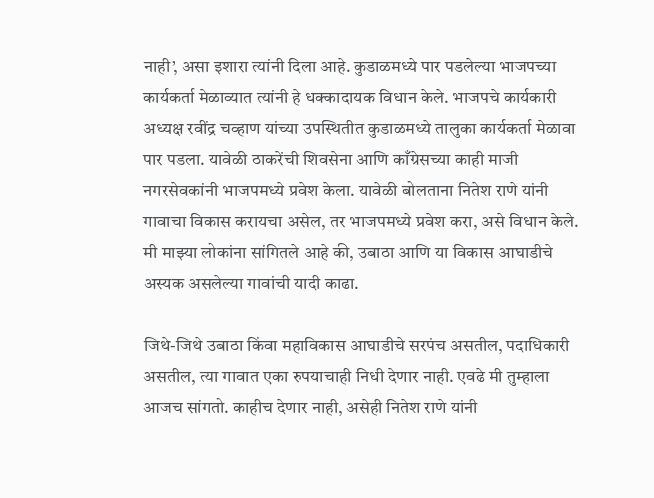नाही’, असा इशारा त्यांनी दिला आहे. कुडाळमध्ये पार पडलेल्या भाजपच्या कार्यकर्ता मेळाव्यात त्यांनी हे धक्कादायक विधान केले. भाजपचे कार्यकारी अध्यक्ष रवींद्र चव्हाण यांच्या उपस्थितीत कुडाळमध्ये तालुका कार्यकर्ता मेळावा पार पडला. यावेळी ठाकरेंची शिवसेना आणि काँग्रेसच्या काही माजी नगरसेवकांनी भाजपमध्ये प्रवेश केला. यावेळी बोलताना नितेश राणे यांनी गावाचा विकास करायचा असेल, तर भाजपमध्ये प्रवेश करा, असे विधान केले. मी माझ्या लोकांना सांगितले आहे की, उबाठा आणि या विकास आघाडीचे अस्यक असलेल्या गावांची यादी काढा.

जिथे-जिथे उबाठा किंवा महाविकास आघाडीचे सरपंच असतील, पदाधिकारी असतील, त्या गावात एका रुपयाचाही निधी देणार नाही. एवढे मी तुम्हाला आजच सांगतो. काहीच देणार नाही, असेही नितेश राणे यांनी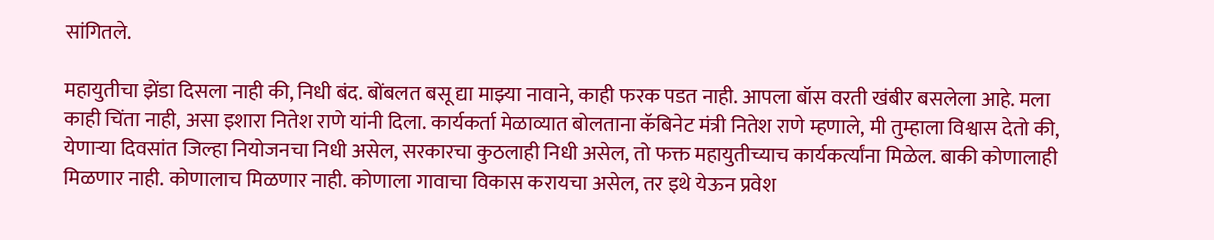सांगितले.

महायुतीचा झेंडा दिसला नाही की, निधी बंद. बोंबलत बसू द्या माझ्या नावाने, काही फरक पडत नाही. आपला बॉस वरती खंबीर बसलेला आहे. मला काही चिंता नाही, असा इशारा नितेश राणे यांनी दिला. कार्यकर्ता मेळाव्यात बोलताना कॅबिनेट मंत्री नितेश राणे म्हणाले, मी तुम्हाला विश्वास देतो की, येणाऱ्या दिवसांत जिल्हा नियोजनचा निधी असेल, सरकारचा कुठलाही निधी असेल, तो फक्त महायुतीच्याच कार्यकर्त्यांना मिळेल. बाकी कोणालाही मिळणार नाही. कोणालाच मिळणार नाही. कोणाला गावाचा विकास करायचा असेल, तर इथे येऊन प्रवेश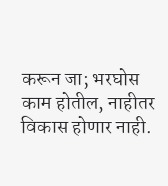करून जा; भरघोस काम होतील, नाहीतर विकास होणार नाही.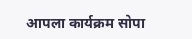आपला कार्यक्रम सोपा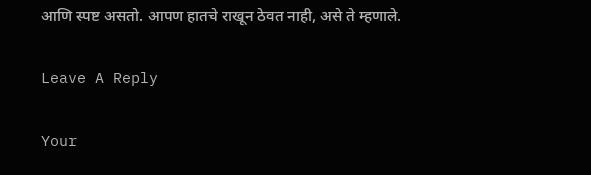आणि स्पष्ट असतो. आपण हातचे राखून ठेवत नाही, असे ते म्हणाले.

Leave A Reply

Your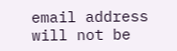email address will not be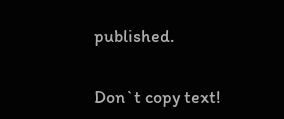published.

Don`t copy text!